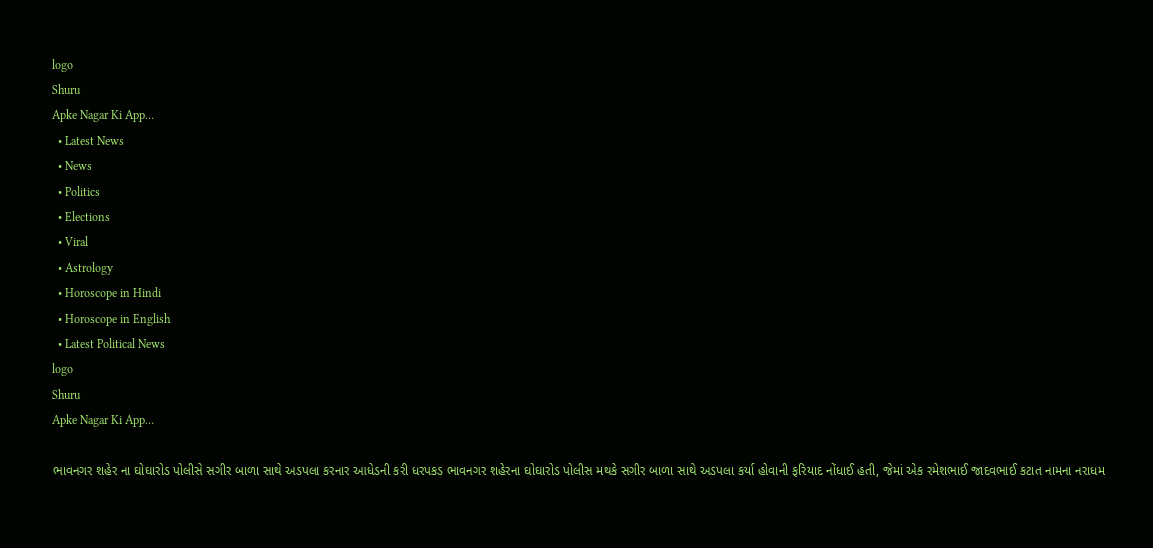logo
Shuru
Apke Nagar Ki App…
  • Latest News
  • News
  • Politics
  • Elections
  • Viral
  • Astrology
  • Horoscope in Hindi
  • Horoscope in English
  • Latest Political News
logo
Shuru
Apke Nagar Ki App…

ભાવનગર શહેર ના ઘોઘારોડ પોલીસે સગીર બાળા સાથે અડપલા કરનાર આધેડની કરી ધરપકડ ભાવનગર શહેરના ઘોઘારોડ પોલીસ મથકે સગીર બાળા સાથે અડપલા કર્યા હોવાની ફરિયાદ નોંધાઈ હતી, જેમાં એક રમેશભાઈ જાદવભાઈ કટાત નામના નરાધમ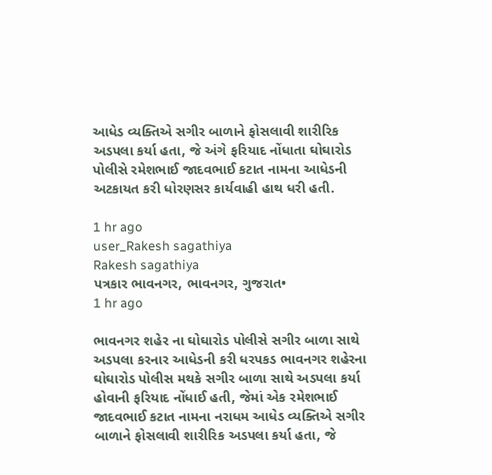આધેડ વ્યક્તિએ સગીર બાળાને ફોસલાવી શારીરિક અડપલા કર્યા હતા, જે અંગે ફરિયાદ નોંધાતા ઘોઘારોડ પોલીસે રમેશભાઈ જાદવભાઈ કટાત નામના આધેડની અટકાયત કરી ધોરણસર કાર્યવાહી હાથ ધરી હતી.

1 hr ago
user_Rakesh sagathiya
Rakesh sagathiya
પત્રકાર ભાવનગર, ભાવનગર, ગુજરાત•
1 hr ago

ભાવનગર શહેર ના ઘોઘારોડ પોલીસે સગીર બાળા સાથે અડપલા કરનાર આધેડની કરી ધરપકડ ભાવનગર શહેરના ઘોઘારોડ પોલીસ મથકે સગીર બાળા સાથે અડપલા કર્યા હોવાની ફરિયાદ નોંધાઈ હતી, જેમાં એક રમેશભાઈ જાદવભાઈ કટાત નામના નરાધમ આધેડ વ્યક્તિએ સગીર બાળાને ફોસલાવી શારીરિક અડપલા કર્યા હતા, જે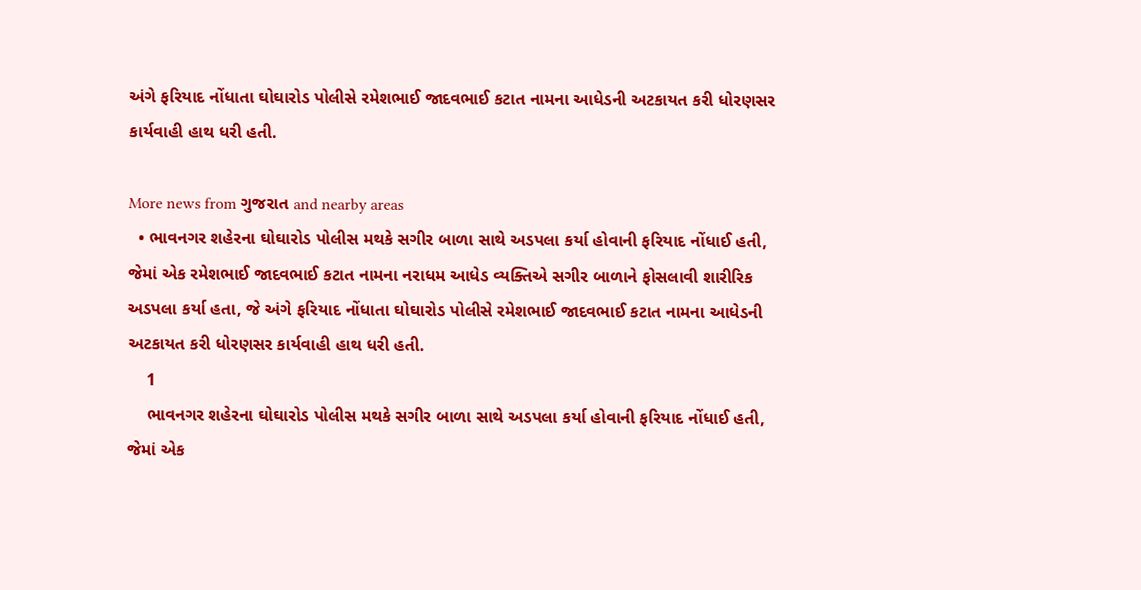અંગે ફરિયાદ નોંધાતા ઘોઘારોડ પોલીસે રમેશભાઈ જાદવભાઈ કટાત નામના આધેડની અટકાયત કરી ધોરણસર કાર્યવાહી હાથ ધરી હતી.

More news from ગુજરાત and nearby areas
  • ભાવનગર શહેરના ઘોઘારોડ પોલીસ મથકે સગીર બાળા સાથે અડપલા કર્યા હોવાની ફરિયાદ નોંધાઈ હતી, જેમાં એક રમેશભાઈ જાદવભાઈ કટાત નામના નરાધમ આધેડ વ્યક્તિએ સગીર બાળાને ફોસલાવી શારીરિક અડપલા કર્યા હતા, જે અંગે ફરિયાદ નોંધાતા ઘોઘારોડ પોલીસે રમેશભાઈ જાદવભાઈ કટાત નામના આધેડની અટકાયત કરી ધોરણસર કાર્યવાહી હાથ ધરી હતી.
    1
    ભાવનગર શહેરના ઘોઘારોડ પોલીસ મથકે સગીર બાળા સાથે અડપલા કર્યા હોવાની ફરિયાદ નોંધાઈ હતી, જેમાં એક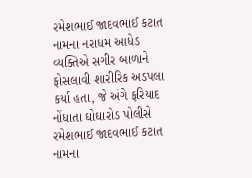રમેશભાઈ જાદવભાઈ કટાત નામના નરાધમ આધેડ વ્યક્તિએ સગીર બાળાને ફોસલાવી શારીરિક અડપલા કર્યા હતા, જે અંગે ફરિયાદ નોંધાતા ઘોઘારોડ પોલીસે રમેશભાઈ જાદવભાઈ કટાત નામના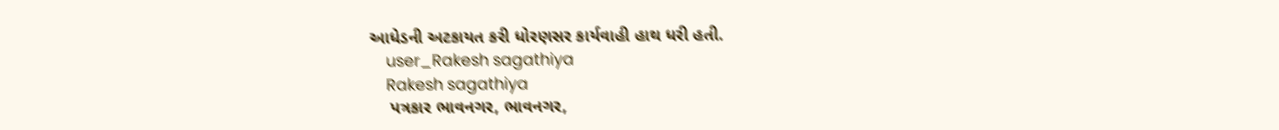આધેડની અટકાયત કરી ધોરણસર કાર્યવાહી હાથ ધરી હતી.
    user_Rakesh sagathiya
    Rakesh sagathiya
    પત્રકાર ભાવનગર, ભાવનગર,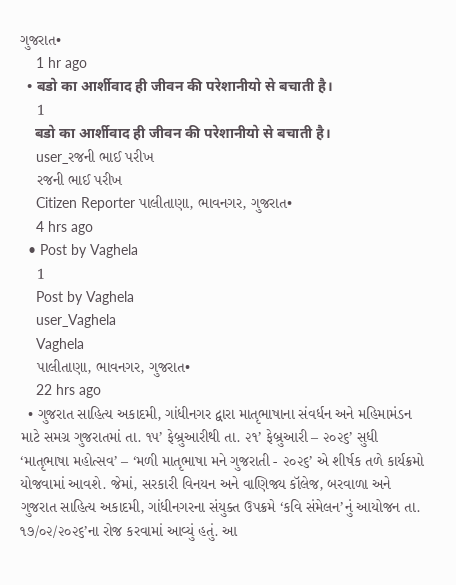ગુજરાત•
    1 hr ago
  • बडो का‌ आर्शीवाद ही जीवन की परेशानीयो से बचाती है।
    1
    बडो का‌ आर्शीवाद ही जीवन की परेशानीयो से बचाती है।
    user_રજની ભાઈ પરીખ
    રજની ભાઈ પરીખ
    Citizen Reporter પાલીતાણા, ભાવનગર, ગુજરાત•
    4 hrs ago
  • Post by Vaghela
    1
    Post by Vaghela
    user_Vaghela
    Vaghela
    પાલીતાણા, ભાવનગર, ગુજરાત•
    22 hrs ago
  • ગુજરાત સાહિત્ય અકાદમી, ગાંધીનગર દ્વારા માતૃભાષાના સંવર્ધન અને મહિમામંડન માટે સમગ્ર ગુજરાતમાં તા. ૧૫’ ફેબ્રુઆરીથી તા. ૨૧’ ફેબ્રુઆરી – ૨૦૨૬’ સુધી ‘માતૃભાષા મહોત્સવ’ – ‘મળી માતૃભાષા મને ગુજરાતી - ૨૦૨૬’ એ શીર્ષક તળે કાર્યક્રમો યોજવામાં આવશે. જેમાં, સરકારી વિનયન અને વાણિજ્ય કૉલેજ, બરવાળા અને ગુજરાત સાહિત્ય અકાદમી, ગાંધીનગરના સંયુક્ત ઉપક્રમે ‘કવિ સંમેલન’નું આયોજન તા. ૧૭/૦૨/૨૦૨૬’ના રોજ કરવામાં આવ્યું હતું. આ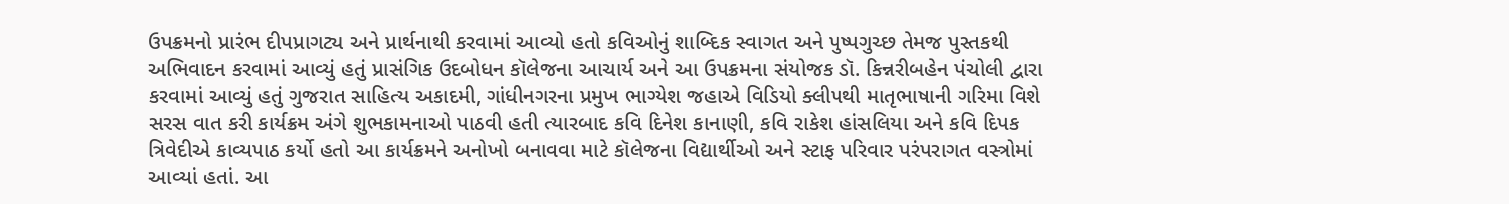ઉપક્રમનો પ્રારંભ દીપપ્રાગટ્ય અને પ્રાર્થનાથી કરવામાં આવ્યો હતો કવિઓનું શાબ્દિક સ્વાગત અને પુષ્પગુચ્છ તેમજ પુસ્તકથી અભિવાદન કરવામાં આવ્યું હતું પ્રાસંગિક ઉદબોધન કૉલેજના આચાર્ય અને આ ઉપક્રમના સંયોજક ડૉ. કિન્નરીબહેન પંચોલી દ્વારા કરવામાં આવ્યું હતું ગુજરાત સાહિત્ય અકાદમી, ગાંધીનગરના પ્રમુખ ભાગ્યેશ જહાએ વિડિયો ક્લીપથી માતૃભાષાની ગરિમા વિશે સરસ વાત કરી કાર્યક્રમ અંગે શુભકામનાઓ પાઠવી હતી ત્યારબાદ કવિ દિનેશ કાનાણી, કવિ રાકેશ હાંસલિયા અને કવિ દિપક ત્રિવેદીએ કાવ્યપાઠ કર્યો હતો આ કાર્યક્રમને અનોખો બનાવવા માટે કૉલેજના વિદ્યાર્થીઓ અને સ્ટાફ પરિવાર પરંપરાગત વસ્ત્રોમાં આવ્યાં હતાં. આ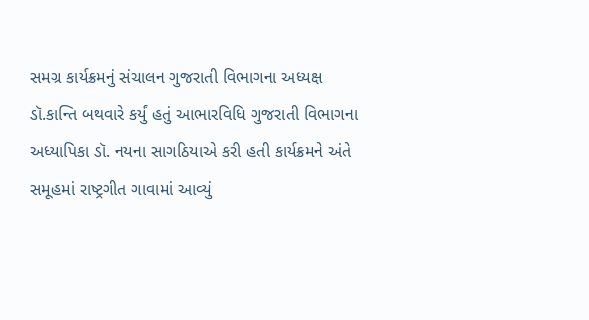સમગ્ર કાર્યક્રમનું સંચાલન ગુજરાતી વિભાગના અધ્યક્ષ ડૉ.કાન્તિ બથવારે કર્યું હતું આભારવિધિ ગુજરાતી વિભાગના અધ્યાપિકા ડૉ. નયના સાગઠિયાએ કરી હતી કાર્યક્રમને અંતે સમૂહમાં રાષ્ટ્રગીત ગાવામાં આવ્યું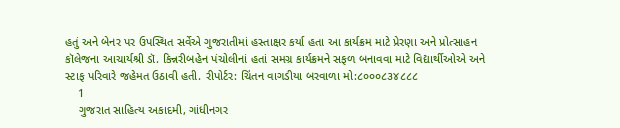હતું અને બેનર પર ઉપસ્થિત સર્વેએ ગુજરાતીમાં હસ્તાક્ષર કર્યા હતા આ કાર્યક્રમ માટે પ્રેરણા અને પ્રોત્સાહન કૉલેજના આચાર્યશ્રી ડૉ. કિન્નરીબહેન પંચોલીનાં હતાં સમગ્ર કાર્યક્રમને સફળ બનાવવા માટે વિદ્યાર્થીઓએ અને સ્ટાફ પરિવારે જહેમત ઉઠાવી હતી. રીપોર્ટર: ચિંતન વાગડીયા બરવાળા મો:૮૦૦૦૮૩૪૮૮૮
    1
    ગુજરાત સાહિત્ય અકાદમી, ગાંધીનગર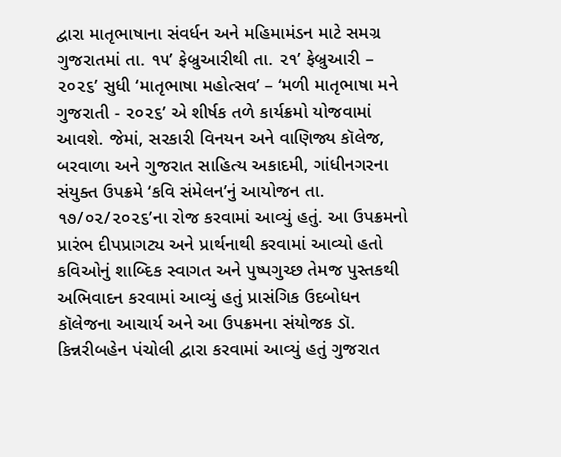દ્વારા માતૃભાષાના સંવર્ધન અને મહિમામંડન માટે સમગ્ર ગુજરાતમાં તા. ૧૫’ ફેબ્રુઆરીથી તા. ૨૧’ ફેબ્રુઆરી – ૨૦૨૬’ સુધી ‘માતૃભાષા મહોત્સવ’ – ‘મળી માતૃભાષા મને ગુજરાતી - ૨૦૨૬’ એ શીર્ષક તળે કાર્યક્રમો યોજવામાં આવશે. જેમાં, સરકારી વિનયન અને વાણિજ્ય કૉલેજ, બરવાળા અને ગુજરાત સાહિત્ય અકાદમી, ગાંધીનગરના સંયુક્ત ઉપક્રમે ‘કવિ સંમેલન’નું આયોજન તા. ૧૭/૦૨/૨૦૨૬’ના રોજ કરવામાં આવ્યું હતું. આ ઉપક્રમનો પ્રારંભ દીપપ્રાગટ્ય અને પ્રાર્થનાથી કરવામાં આવ્યો હતો કવિઓનું શાબ્દિક સ્વાગત અને પુષ્પગુચ્છ તેમજ પુસ્તકથી અભિવાદન કરવામાં આવ્યું હતું પ્રાસંગિક ઉદબોધન કૉલેજના આચાર્ય અને આ ઉપક્રમના સંયોજક ડૉ. કિન્નરીબહેન પંચોલી દ્વારા કરવામાં આવ્યું હતું ગુજરાત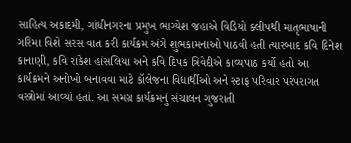સાહિત્ય અકાદમી, ગાંધીનગરના પ્રમુખ ભાગ્યેશ જહાએ વિડિયો ક્લીપથી માતૃભાષાની ગરિમા વિશે સરસ વાત કરી કાર્યક્રમ અંગે શુભકામનાઓ પાઠવી હતી ત્યારબાદ કવિ દિનેશ કાનાણી, કવિ રાકેશ હાંસલિયા અને કવિ દિપક ત્રિવેદીએ કાવ્યપાઠ કર્યો હતો આ કાર્યક્રમને અનોખો બનાવવા માટે કૉલેજના વિદ્યાર્થીઓ અને સ્ટાફ પરિવાર પરંપરાગત વસ્ત્રોમાં આવ્યાં હતાં. આ સમગ્ર કાર્યક્રમનું સંચાલન ગુજરાતી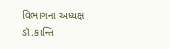વિભાગના અધ્યક્ષ ડૉ.કાન્તિ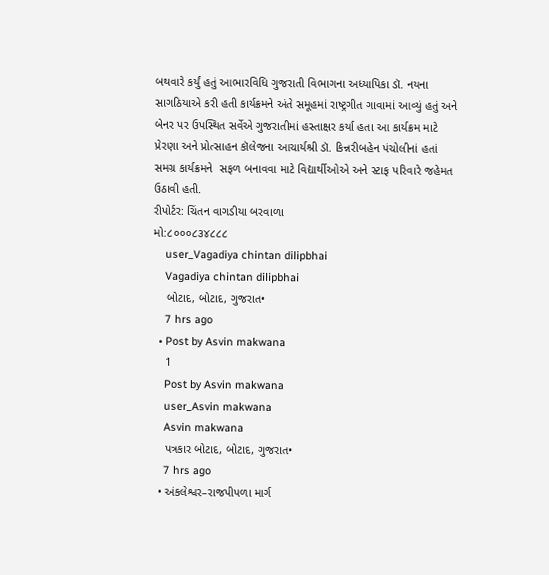બથવારે કર્યું હતું આભારવિધિ ગુજરાતી વિભાગના અધ્યાપિકા ડૉ. નયના સાગઠિયાએ કરી હતી કાર્યક્રમને અંતે સમૂહમાં રાષ્ટ્રગીત ગાવામાં આવ્યું હતું અને બેનર પર ઉપસ્થિત સર્વેએ ગુજરાતીમાં હસ્તાક્ષર કર્યા હતા આ કાર્યક્રમ માટે પ્રેરણા અને પ્રોત્સાહન કૉલેજના આચાર્યશ્રી ડૉ. કિન્નરીબહેન પંચોલીનાં હતાં સમગ્ર કાર્યક્રમને  સફળ બનાવવા માટે વિદ્યાર્થીઓએ અને સ્ટાફ પરિવારે જહેમત ઉઠાવી હતી.
રીપોર્ટર: ચિંતન વાગડીયા બરવાળા
મો:૮૦૦૦૮૩૪૮૮૮
    user_Vagadiya chintan dilipbhai
    Vagadiya chintan dilipbhai
    બોટાદ, બોટાદ, ગુજરાત•
    7 hrs ago
  • Post by Asvin makwana
    1
    Post by Asvin makwana
    user_Asvin makwana
    Asvin makwana
    પત્રકાર બોટાદ, બોટાદ, ગુજરાત•
    7 hrs ago
  • અંકલેશ્વર–રાજપીપળા માર્ગ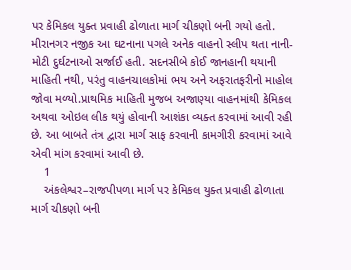પર કેમિકલ યુક્ત પ્રવાહી ઢોળાતા માર્ગ ચીકણો બની ગયો હતો. મીરાનગર નજીક આ ઘટનાના પગલે અનેક વાહનો સ્લીપ થતા નાની-મોટી દુર્ઘટનાઓ સર્જાઈ હતી. સદનસીબે કોઈ જાનહાની થયાની માહિતી નથી, પરંતુ વાહનચાલકોમાં ભય અને અફરાતફરીનો માહોલ જોવા મળ્યો.પ્રાથમિક માહિતી મુજબ અજાણ્યા વાહનમાંથી કેમિકલ અથવા ઓઇલ લીક થયું હોવાની આશંકા વ્યક્ત કરવામાં આવી રહી છે. આ બાબતે તંત્ર દ્વારા માર્ગ સાફ કરવાની કામગીરી કરવામાં આવે એવી માંગ કરવામાં આવી છે.
    1
    અંકલેશ્વર–રાજપીપળા માર્ગ પર કેમિકલ યુક્ત પ્રવાહી ઢોળાતા માર્ગ ચીકણો બની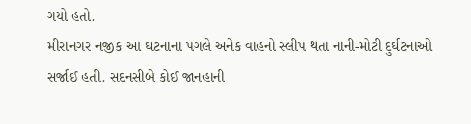ગયો હતો.
મીરાનગર નજીક આ ઘટનાના પગલે અનેક વાહનો સ્લીપ થતા નાની-મોટી દુર્ઘટનાઓ સર્જાઈ હતી. સદનસીબે કોઈ જાનહાની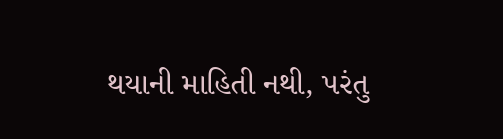થયાની માહિતી નથી, પરંતુ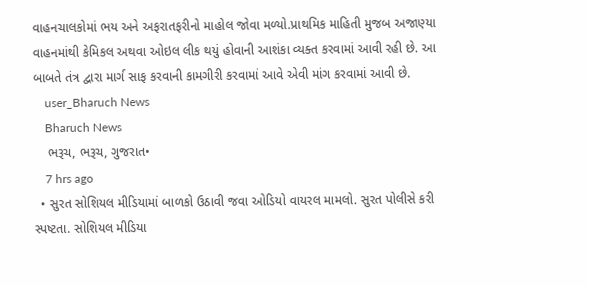વાહનચાલકોમાં ભય અને અફરાતફરીનો માહોલ જોવા મળ્યો.પ્રાથમિક માહિતી મુજબ અજાણ્યા વાહનમાંથી કેમિકલ અથવા ઓઇલ લીક થયું હોવાની આશંકા વ્યક્ત કરવામાં આવી રહી છે. આ બાબતે તંત્ર દ્વારા માર્ગ સાફ કરવાની કામગીરી કરવામાં આવે એવી માંગ કરવામાં આવી છે.
    user_Bharuch News
    Bharuch News
    ભરૂચ, ભરૂચ, ગુજરાત•
    7 hrs ago
  • સુરત સોશિયલ મીડિયામાં બાળકો ઉઠાવી જવા ઓડિયો વાયરલ મામલો. સુરત પોલીસે કરી સ્પષ્ટતા. સોશિયલ મીડિયા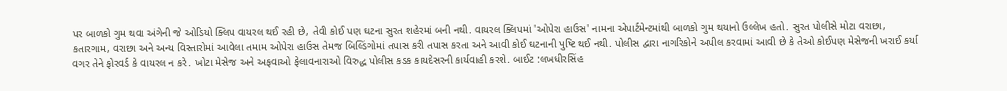પર બાળકો ગુમ થવા અંગેની જે ઓડિયો ક્લિપ વાયરલ થઈ રહી છે, તેવી કોઈ પણ ઘટના સુરત શહેરમાં બની નથી. વાયરલ ક્લિપમાં 'ઓપેરા હાઉસ' નામના એપાર્ટમેન્ટમાંથી બાળકો ગુમ થયાનો ઉલ્લેખ હતો. સુરત પોલીસે મોટા વરાછા, કતારગામ, વરાછા અને અન્ય વિસ્તારોમાં આવેલા તમામ ઓપેરા હાઉસ તેમજ બિલ્ડિંગોમાં તપાસ કરી તપાસ કરતા અને આવી કોઈ ઘટનાની પુષ્ટિ થઈ નથી. પોલીસ દ્વારા નાગરિકોને અપીલ કરવામાં આવી છે કે તેઓ કોઈપણ મેસેજની ખરાઈ કર્યા વગર તેને ફોરવર્ડ કે વાયરલ ન કરે. ખોટા મેસેજ અને અફવાઓ ફેલાવનારાઓ વિરુદ્ધ પોલીસ કડક કાયદેસરની કાર્યવાહી કરશે. બાઈટ :લખધીરસિંહ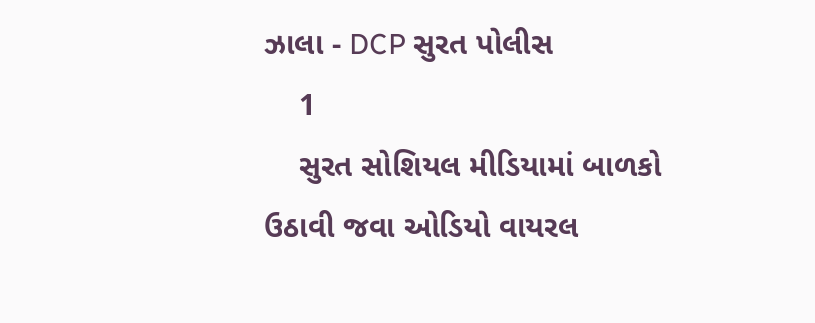ઝાલા - DCP સુરત પોલીસ
    1
    સુરત સોશિયલ મીડિયામાં બાળકો ઉઠાવી જવા ઓડિયો વાયરલ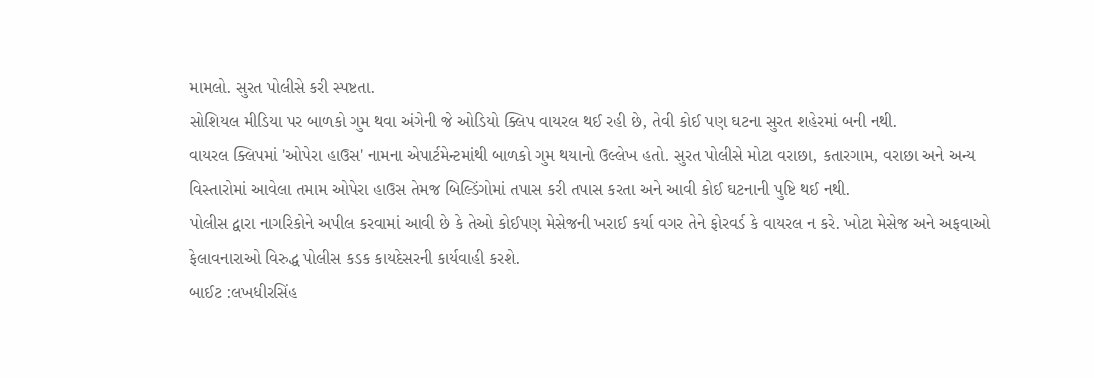મામલો. સુરત પોલીસે કરી સ્પષ્ટતા.
સોશિયલ મીડિયા પર બાળકો ગુમ થવા અંગેની જે ઓડિયો ક્લિપ વાયરલ થઈ રહી છે, તેવી કોઈ પણ ઘટના સુરત શહેરમાં બની નથી.
વાયરલ ક્લિપમાં 'ઓપેરા હાઉસ' નામના એપાર્ટમેન્ટમાંથી બાળકો ગુમ થયાનો ઉલ્લેખ હતો. સુરત પોલીસે મોટા વરાછા, કતારગામ, વરાછા અને અન્ય વિસ્તારોમાં આવેલા તમામ ઓપેરા હાઉસ તેમજ બિલ્ડિંગોમાં તપાસ કરી તપાસ કરતા અને આવી કોઈ ઘટનાની પુષ્ટિ થઈ નથી.
પોલીસ દ્વારા નાગરિકોને અપીલ કરવામાં આવી છે કે તેઓ કોઈપણ મેસેજની ખરાઈ કર્યા વગર તેને ફોરવર્ડ કે વાયરલ ન કરે. ખોટા મેસેજ અને અફવાઓ ફેલાવનારાઓ વિરુદ્ધ પોલીસ કડક કાયદેસરની કાર્યવાહી કરશે.
બાઈટ :લખધીરસિંહ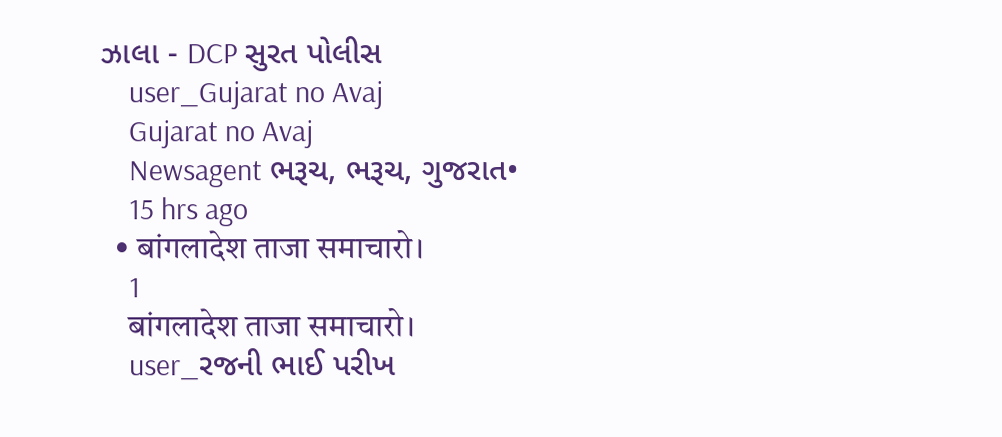ઝાલા - DCP સુરત પોલીસ
    user_Gujarat no Avaj
    Gujarat no Avaj
    Newsagent ભરૂચ, ભરૂચ, ગુજરાત•
    15 hrs ago
  • बांगलादेश ताजा समाचारो।
    1
    बांगलादेश ताजा समाचारो।
    user_રજની ભાઈ પરીખ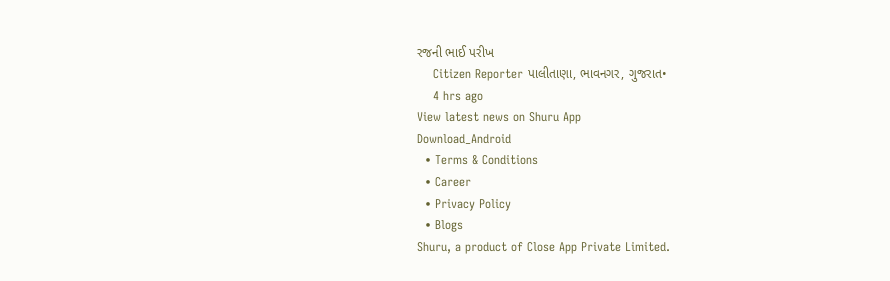રજની ભાઈ પરીખ
    Citizen Reporter પાલીતાણા, ભાવનગર, ગુજરાત•
    4 hrs ago
View latest news on Shuru App
Download_Android
  • Terms & Conditions
  • Career
  • Privacy Policy
  • Blogs
Shuru, a product of Close App Private Limited.